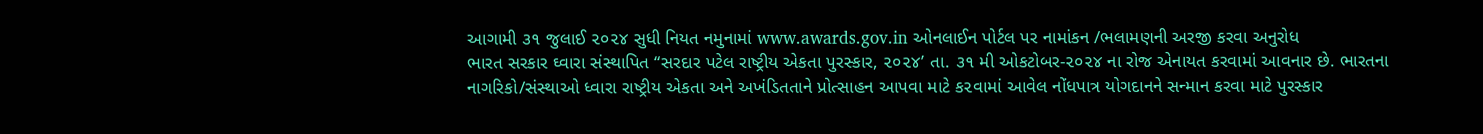આગામી ૩૧ જુલાઈ ૨૦૨૪ સુધી નિયત નમુનામાં www.awards.gov.in ઓનલાઈન પોર્ટલ પર નામાંકન /ભલામણની અરજી કરવા અનુરોધ
ભારત સરકાર ઘ્વારા સંસ્થાપિત “સરદાર પટેલ રાષ્ટ્રીય એકતા પુરસ્કાર, ૨૦૨૪’ તા. ૩૧ મી ઓકટોબર-૨૦૨૪ ના રોજ એનાયત કરવામાં આવનાર છે. ભારતના નાગરિકો/સંસ્થાઓ ધ્વારા રાષ્ટ્રીય એકતા અને અખંડિતતાને પ્રોત્સાહન આપવા માટે ક૨વામાં આવેલ નોંધપાત્ર યોગદાનને સન્માન કરવા માટે પુરસ્કાર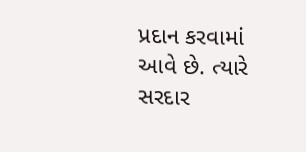પ્રદાન કરવામાં આવે છે. ત્યારે સરદાર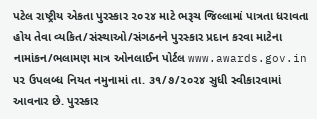પટેલ રાષ્ટ્રીય એકતા પુરસ્કાર ૨૦૨૪ માટે ભરૂચ જિલ્લામાં પાત્રતા ધરાવતા હોય તેવા વ્યકિત/સંસ્થાઓ/સંગઠનને પુરસ્કાર પ્રદાન કરવા માટેના નામાંકન/ભલામણ માત્ર ઓનલાઈન પોર્ટલ www.awards.gov.in ૫૨ ઉપલબ્ધ નિયત નમુનામાં તા. ૩૧/૭/૨૦૨૪ સુધી સ્વીકા૨વામાં આવનાર છે. પુરસ્કાર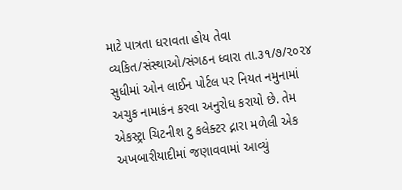માટે પાત્રતા ધરાવતા હોય તેવા વ્યકિત/સંસ્થાઓ/સંગઠન ધ્વારા તા.૩૧/૭/૨૦૨૪ સુધીમાં ઓન લાઈન પોર્ટલ પર નિયત નમુનામાં અચુક નામાકંન કરવા અનુરોધ કરાયો છે. તેમ એકસ્ટ્રા ચિટનીશ ટુ કલેક્ટર દ્નારા મળેલી એક અખબારીયાદીમાં જણાવવામાં આવ્યું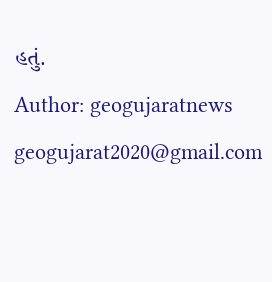હતું.
Author: geogujaratnews
geogujarat2020@gmail.com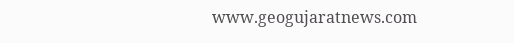www.geogujaratnews.com